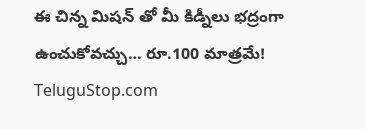ఈ చిన్న మిషన్ తో మీ కిడ్నీలు భద్రంగా ఉంచుకోవచ్చు… రూ.100 మాత్రమే!
TeluguStop.com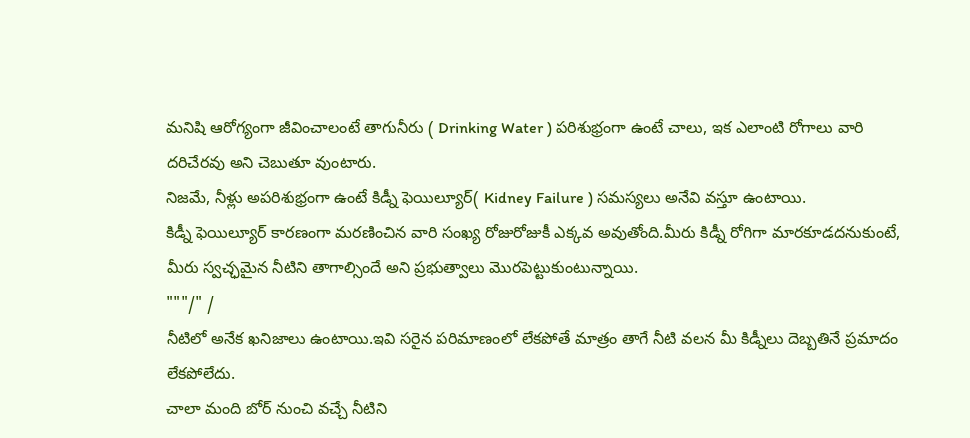మనిషి ఆరోగ్యంగా జీవించాలంటే తాగునీరు ( Drinking Water ) పరిశుభ్రంగా ఉంటే చాలు, ఇక ఎలాంటి రోగాలు వారి దరిచేరవు అని చెబుతూ వుంటారు.
నిజమే, నీళ్లు అపరిశుభ్రంగా ఉంటే కిడ్నీ ఫెయిల్యూర్( Kidney Failure ) సమస్యలు అనేవి వస్తూ ఉంటాయి.
కిడ్నీ ఫెయిల్యూర్ కారణంగా మరణించిన వారి సంఖ్య రోజురోజుకీ ఎక్కవ అవుతోంది.మీరు కిడ్నీ రోగిగా మారకూడదనుకుంటే, మీరు స్వచ్ఛమైన నీటిని తాగాల్సిందే అని ప్రభుత్వాలు మొరపెట్టుకుంటున్నాయి.
"""/" /
నీటిలో అనేక ఖనిజాలు ఉంటాయి.ఇవి సరైన పరిమాణంలో లేకపోతే మాత్రం తాగే నీటి వలన మీ కిడ్నీలు దెబ్బతినే ప్రమాదం లేకపోలేదు.
చాలా మంది బోర్ నుంచి వచ్చే నీటిని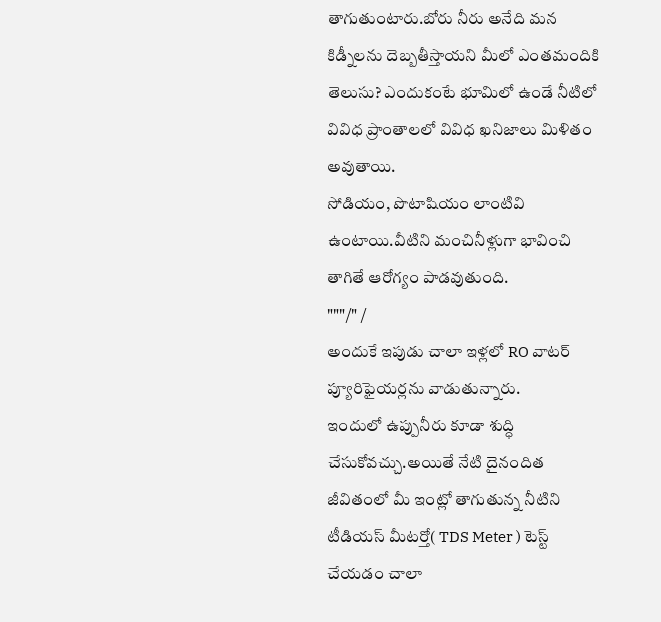తాగుతుంటారు.బోరు నీరు అనేది మన కిడ్నీలను దెబ్బతీస్తాయని మీలో ఎంతమందికి తెలుసు? ఎందుకంటే భూమిలో ఉండే నీటిలో వివిధ ప్రాంతాలలో వివిధ ఖనిజాలు మిళితం అవుతాయి.
సోడియం, పొటాషియం లాంటివి ఉంటాయి.వీటిని మంచినీళ్లుగా భావించి తాగితే ఆరోగ్యం పాడవుతుంది.
"""/" /
అందుకే ఇపుడు చాలా ఇళ్లలో RO వాటర్ ప్యూరిఫైయర్లను వాడుతున్నారు.
ఇందులో ఉప్పునీరు కూడా శుద్ధి చేసుకోవచ్చు.అయితే నేటి దైనందిత జీవితంలో మీ ఇంట్లో తాగుతున్న నీటిని టీడియస్ మీటర్తో( TDS Meter ) టెస్ట్ చేయడం చాలా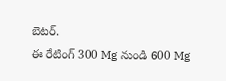బెటర్.
ఈ రేటింగ్ 300 Mg నుండి 600 Mg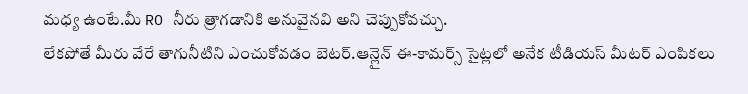మధ్య ఉంటే.మీ RO నీరు త్రాగడానికి అనువైనవి అని చెప్పుకోవచ్చు.
లేకపోతే మీరు వేరే తాగునీటిని ఎంచుకోవడం బెటర్.ఆన్లైన్ ఈ-కామర్స్ సైట్లలో అనేక టీడియస్ మీటర్ ఎంపికలు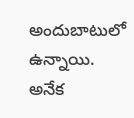అందుబాటులో ఉన్నాయి.
అనేక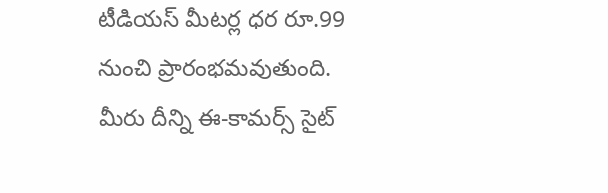టీడియస్ మీటర్ల ధర రూ.99 నుంచి ప్రారంభమవుతుంది.
మీరు దీన్ని ఈ-కామర్స్ సైట్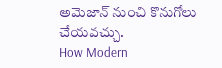అమెజాన్ నుంచి కొనుగోలు చేయవచ్చు.
How Modern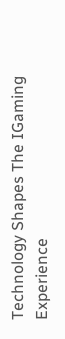Technology Shapes The IGaming Experience